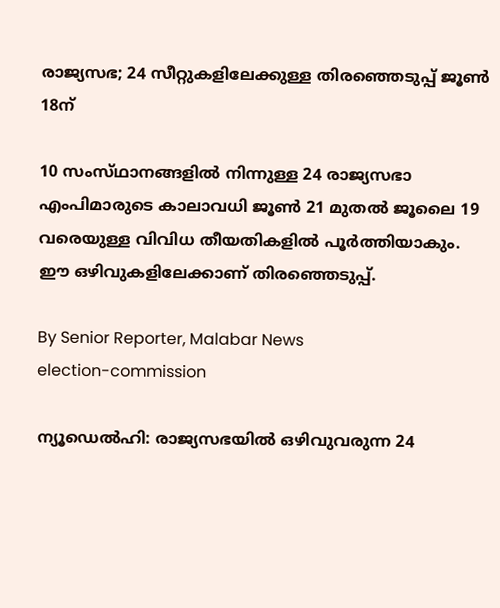രാജ്യസഭ; 24 സീറ്റുകളിലേക്കുള്ള തിരഞ്ഞെടുപ്പ് ജൂൺ 18ന്

10 സംസ്‌ഥാനങ്ങളിൽ നിന്നുള്ള 24 രാജ്യസഭാ എംപിമാരുടെ കാലാവധി ജൂൺ 21 മുതൽ ജൂലൈ 19 വരെയുള്ള വിവിധ തീയതികളിൽ പൂർത്തിയാകും. ഈ ഒഴിവുകളിലേക്കാണ് തിരഞ്ഞെടുപ്പ്.

By Senior Reporter, Malabar News
election-commission

ന്യൂഡെൽഹി: രാജ്യസഭയിൽ ഒഴിവുവരുന്ന 24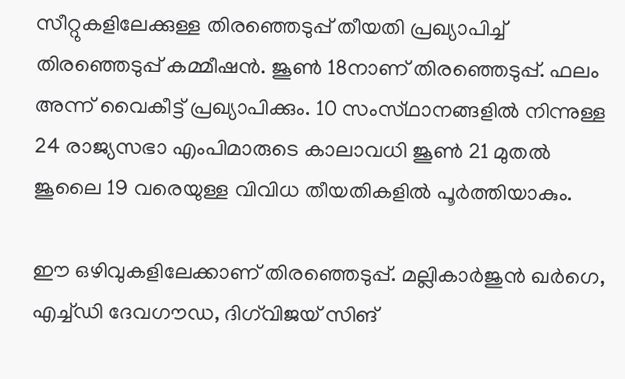സീറ്റുകളിലേക്കുള്ള തിരഞ്ഞെടുപ്പ് തീയതി പ്രഖ്യാപിച്ച് തിരഞ്ഞെടുപ്പ് കമ്മീഷൻ. ജൂൺ 18നാണ് തിരഞ്ഞെടുപ്പ്. ഫലം അന്ന് വൈകീട്ട് പ്രഖ്യാപിക്കും. 10 സംസ്‌ഥാനങ്ങളിൽ നിന്നുള്ള 24 രാജ്യസഭാ എംപിമാരുടെ കാലാവധി ജൂൺ 21 മുതൽ ജൂലൈ 19 വരെയുള്ള വിവിധ തീയതികളിൽ പൂർത്തിയാകും.

ഈ ഒഴിവുകളിലേക്കാണ് തിരഞ്ഞെടുപ്പ്. മല്ലികാർജുൻ ഖർഗെ, എച്ച്ഡി ദേവഗൗഡ, ദിഗ്‌വിജയ് സിങ്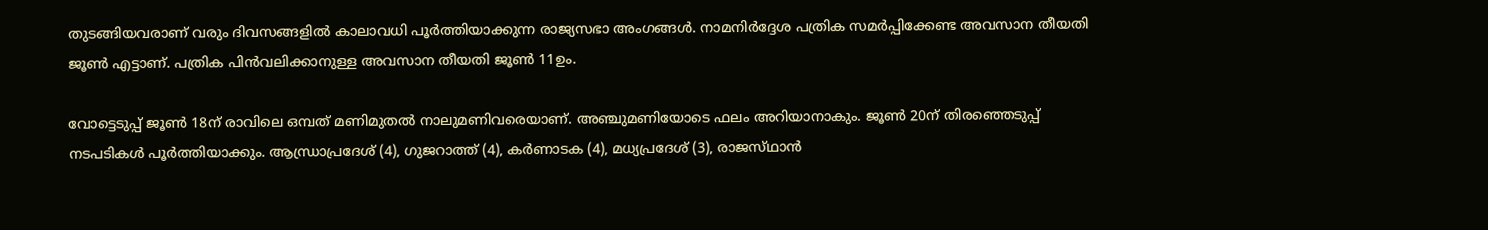തുടങ്ങിയവരാണ് വരും ദിവസങ്ങളിൽ കാലാവധി പൂർത്തിയാക്കുന്ന രാജ്യസഭാ അംഗങ്ങൾ. നാമനിർദ്ദേശ പത്രിക സമർപ്പിക്കേണ്ട അവസാന തീയതി ജൂൺ എട്ടാണ്. പത്രിക പിൻവലിക്കാനുള്ള അവസാന തീയതി ജൂൺ 11ഉം.

വോട്ടെടുപ്പ് ജൂൺ 18ന് രാവിലെ ഒമ്പത് മണിമുതൽ നാലുമണിവരെയാണ്. അഞ്ചുമണിയോടെ ഫലം അറിയാനാകും. ജൂൺ 20ന് തിരഞ്ഞെടുപ്പ് നടപടികൾ പൂർത്തിയാക്കും. ആന്ധ്രാപ്രദേശ് (4), ഗുജറാത്ത് (4), കർണാടക (4), മധ്യപ്രദേശ് (3), രാജസ്‌ഥാൻ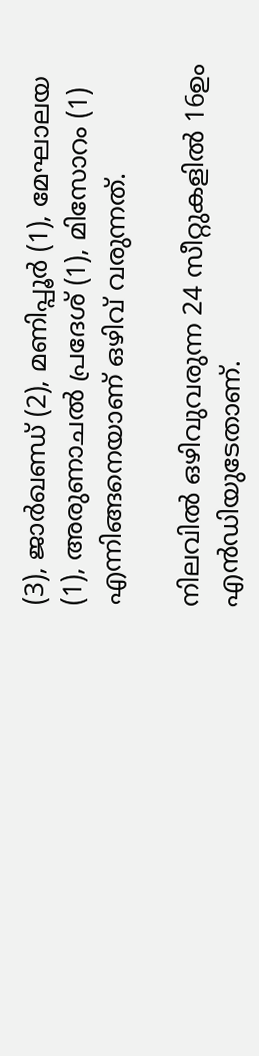(3), ജാർഖണ്ഡ് (2), മണിപ്പൂർ (1), മേഘാലയ (1), അരുണാചൽ പ്രദേശ് (1), മിസോറം (1) എന്നിങ്ങനെയാണ് ഒഴിവ് വരുന്നത്.

നിലവിൽ ഒഴിവുവരുന്ന 24 സീറ്റുകളിൽ 16ഉം എൻഡിയുടേതാണ്.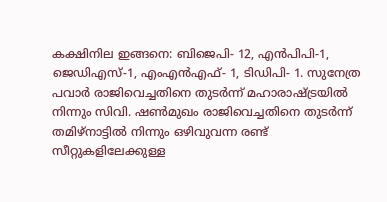കക്ഷിനില ഇങ്ങനെ: ബിജെപി- 12, എൻപിപി-1, ജെഡിഎസ്-1, എംഎൻഎഫ്- 1, ടിഡിപി- 1. സുനേത്ര പവാർ രാജിവെച്ചതിനെ തുടർന്ന് മഹാരാഷ്‌ട്രയിൽ നിന്നും സിവി. ഷൺമുഖം രാജിവെച്ചതിനെ തുടർന്ന് തമിഴ്‌നാട്ടിൽ നിന്നും ഒഴിവുവന്ന രണ്ട് സീറ്റുകളിലേക്കുള്ള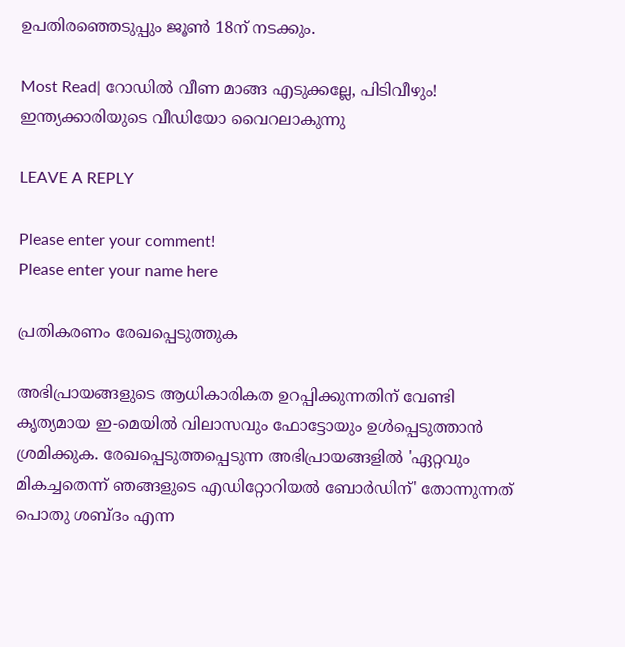ഉപതിരഞ്ഞെടുപ്പും ജൂൺ 18ന് നടക്കും.

Most Read| റോഡിൽ വീണ മാങ്ങ എടുക്കല്ലേ, പിടിവീഴും! ഇന്ത്യക്കാരിയുടെ വീഡിയോ വൈറലാകുന്നു

LEAVE A REPLY

Please enter your comment!
Please enter your name here

പ്രതികരണം രേഖപ്പെടുത്തുക

അഭിപ്രായങ്ങളുടെ ആധികാരികത ഉറപ്പിക്കുന്നതിന് വേണ്ടി കൃത്യമായ ഇ-മെയിൽ വിലാസവും ഫോട്ടോയും ഉൾപ്പെടുത്താൻ ശ്രമിക്കുക. രേഖപ്പെടുത്തപ്പെടുന്ന അഭിപ്രായങ്ങളിൽ 'ഏറ്റവും മികച്ചതെന്ന് ഞങ്ങളുടെ എഡിറ്റോറിയൽ ബോർഡിന്' തോന്നുന്നത് പൊതു ശബ്‌ദം എന്ന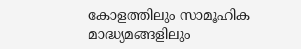കോളത്തിലും സാമൂഹിക മാദ്ധ്യമങ്ങളിലും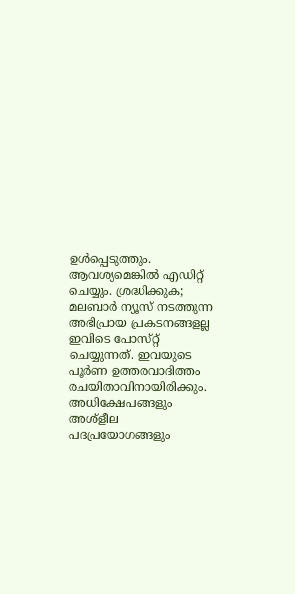ഉൾപ്പെടുത്തും. ആവശ്യമെങ്കിൽ എഡിറ്റ് ചെയ്യും. ശ്രദ്ധിക്കുക; മലബാർ ന്യൂസ് നടത്തുന്ന അഭിപ്രായ പ്രകടനങ്ങളല്ല ഇവിടെ പോസ്‌റ്റ് ചെയ്യുന്നത്. ഇവയുടെ പൂർണ ഉത്തരവാദിത്തം രചയിതാവിനായിരിക്കും. അധിക്ഷേപങ്ങളും അശ്‌ളീല പദപ്രയോഗങ്ങളും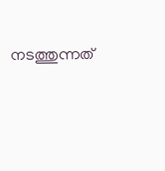നടത്തുന്നത്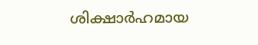ശിക്ഷാർഹമായ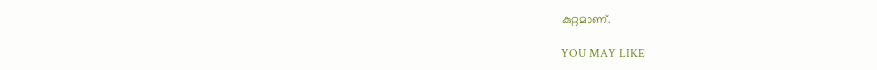കുറ്റമാണ്.

YOU MAY LIKE